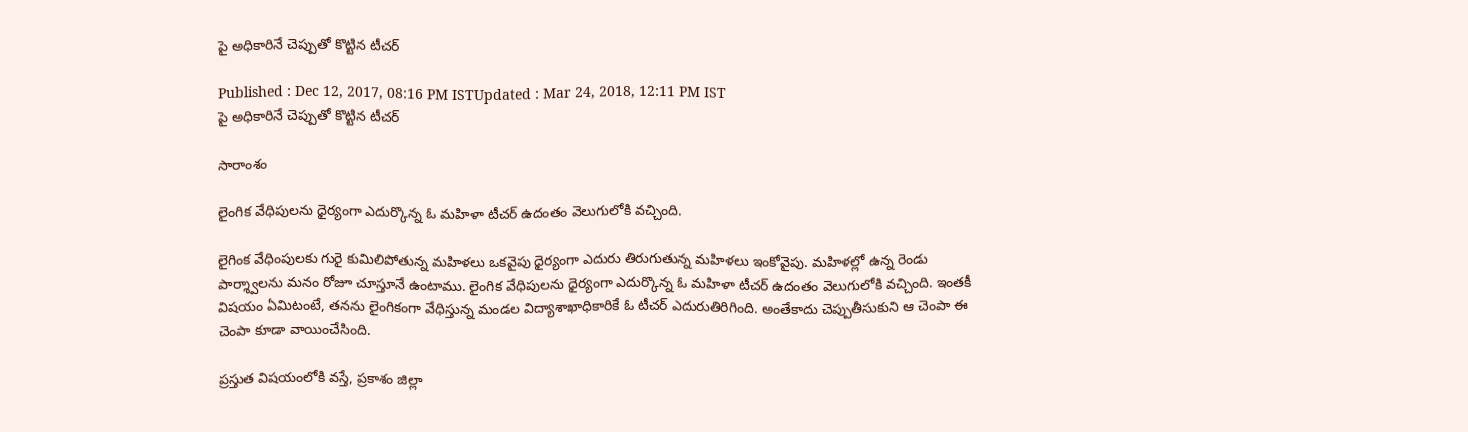పై అధికారినే చెప్పుతో కొట్టిన టీచర్

Published : Dec 12, 2017, 08:16 PM ISTUpdated : Mar 24, 2018, 12:11 PM IST
పై అధికారినే చెప్పుతో కొట్టిన టీచర్

సారాంశం

లైంగిక వేధిపులను ధైర్యంగా ఎదుర్కొన్న ఓ మహిళా టీచర్ ఉదంతం వెలుగులోకి వచ్చింది.

లైగింక వేధింపులకు గురై కుమిలిపోతున్న మహిళలు ఒకవైపు ధైర్యంగా ఎదురు తిరుగుతున్న మహిళలు ఇంకోవైపు. మహిళల్లో ఉన్న రెండు పార్శ్వాలను మనం రోజూ చూస్తూనే ఉంటాము. లైంగిక వేధిపులను ధైర్యంగా ఎదుర్కొన్న ఓ మహిళా టీచర్ ఉదంతం వెలుగులోకి వచ్చింది. ఇంతకీ విషయం ఏమిటంటే, తనను లైంగికంగా వేధిస్తున్న మండల విద్యాశాఖాధికారికే ఓ టీచర్ ఎదురుతిరిగింది. అంతేకాదు చెప్పుతీసుకుని ఆ చెంపా ఈ చెంపా కూడా వాయించేసింది.

ప్రస్తుత విషయంలోకి వస్తే, ప్రకాశం జిల్లా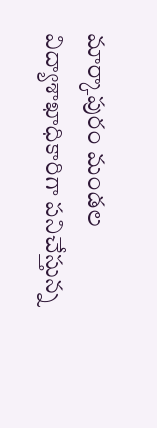మార్కాపురం మండల విద్యాశాఖాధికారిగా పనిచేస్తున్న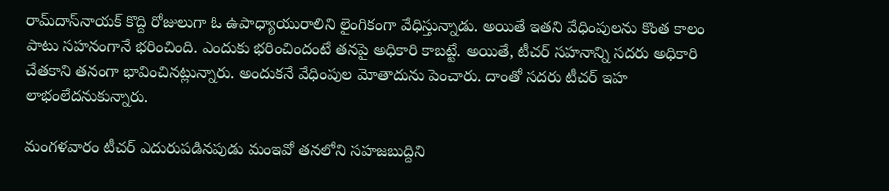రామ్‌దాస్‌నాయక్‌ కొద్ది రోజులుగా ఓ ఉపాధ్యాయురాలిని లైంగికంగా వేధిస్తున్నాడు. అయితే ఇతని వేధింపులను కొంత కాలం పాటు సహనంగానే భరించింది. ఎందుకు భరించిందంటే తనపై అధికారి కాబట్టే. అయితే, టీచర్ సహనాన్ని సదరు అధికారి చేతకాని తనంగా భావించినట్లున్నారు. అందుకనే వేధింపుల మోతాదును పెంచారు. దాంతో సదరు టీచర్ ఇహ లాభంలేదనుకున్నారు.

మంగళవారం టీచర్ ఎదురుపడినపుడు మంఇవో తనలోని సహజబుద్దిని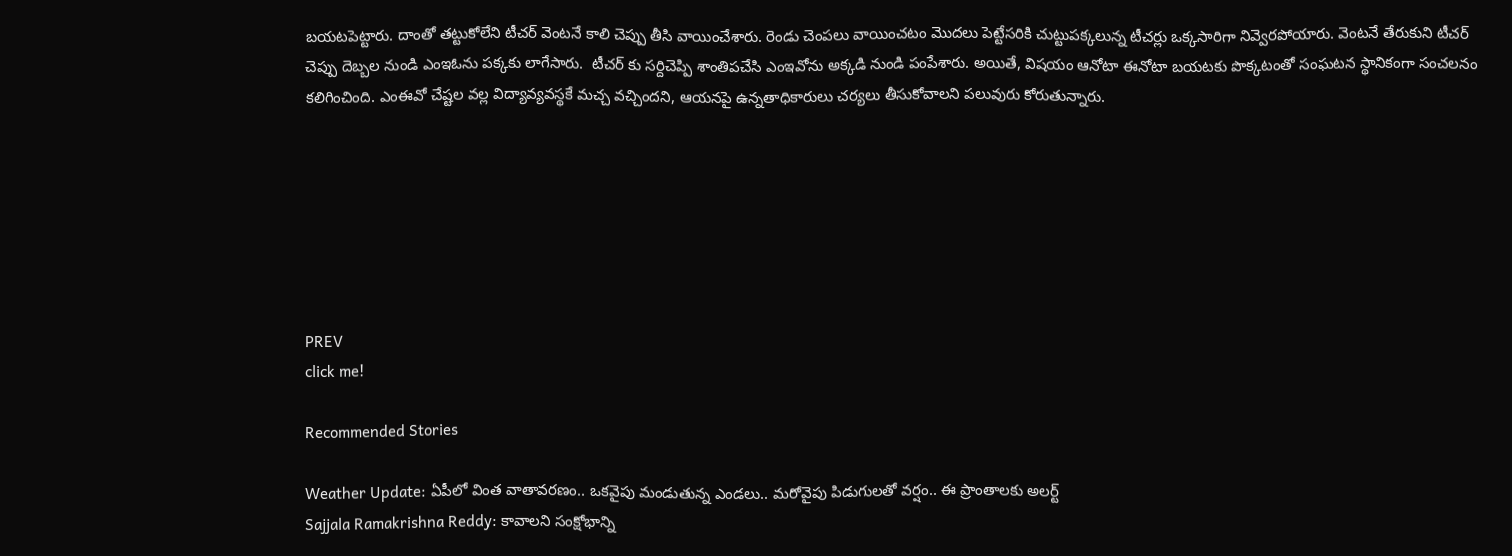బయటపెట్టారు. దాంతో తట్టుకోలేని టీచర్ వెంటనే కాలి చెప్పు తీసి వాయించేశారు. రెండు చెంపలు వాయించటం మొదలు పెట్టేసరికి చుట్టుపక్కలున్న టీచర్లు ఒక్కసారిగా నివ్వెరపోయారు. వెంటనే తేరుకుని టీచర్ చెప్పు దెబ్బల నుండి ఎంఇఓను పక్కకు లాగేసారు.  టీచర్ కు సర్దిచెప్పి శాంతిపచేసి ఎంఇవోను అక్కడి నుండి పంపేశారు. అయితే, విషయం ఆనోటా ఈనోటా బయటకు పొక్కటంతో సంఘటన స్థానికంగా సంచలనం కలిగించింది. ఎంఈవో చేష్టల వల్ల విద్యావ్యవస్థకే మచ్చ వచ్చిందని, ఆయనపై ఉన్నతాధికారులు చర్యలు తీసుకోవాలని పలువురు కోరుతున్నారు.







PREV
click me!

Recommended Stories

Weather Update: ఏపీలో వింత వాతావరణం.. ఒకవైపు మండుతున్న ఎండలు.. మరోవైపు పిడుగులతో వర్షం.. ఈ ప్రాంతాలకు అలర్ట్
Sajjala Ramakrishna Reddy: కావాలని సంక్షోభాన్ని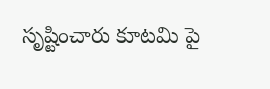సృష్టించారు కూటమి పై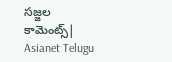సజ్జల కామెంట్స్| Asianet Telugu